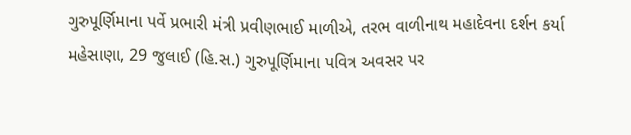ગુરુપૂર્ણિમાના પર્વે પ્રભારી મંત્રી પ્રવીણભાઈ માળીએ, તરભ વાળીનાથ મહાદેવના દર્શન કર્યા
મહેસાણા, 29 જુલાઈ (હિ.સ.) ગુરુપૂર્ણિમાના પવિત્ર અવસર પર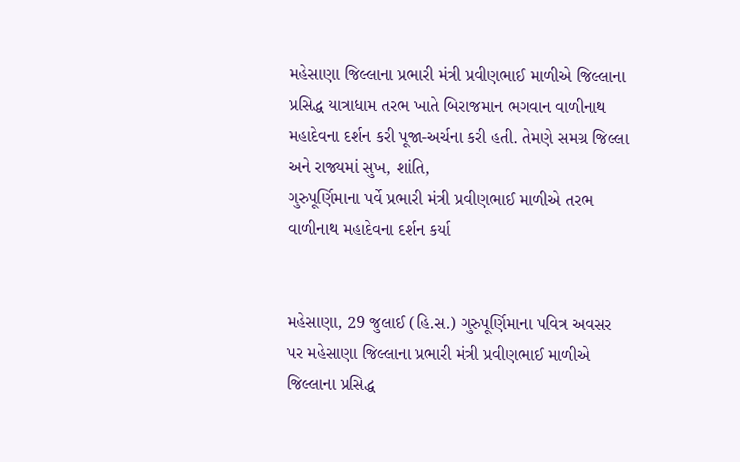મહેસાણા જિલ્લાના પ્રભારી મંત્રી પ્રવીણભાઈ માળીએ જિલ્લાના પ્રસિદ્ધ યાત્રાધામ તરભ ખાતે બિરાજમાન ભગવાન વાળીનાથ મહાદેવના દર્શન કરી પૂજા-અર્ચના કરી હતી. તેમણે સમગ્ર જિલ્લા અને રાજ્યમાં સુખ, શાંતિ,
ગુરુપૂર્ણિમાના પર્વે પ્રભારી મંત્રી પ્રવીણભાઈ માળીએ તરભ વાળીનાથ મહાદેવના દર્શન કર્યા


મહેસાણા, 29 જુલાઈ (હિ.સ.) ગુરુપૂર્ણિમાના પવિત્ર અવસર પર મહેસાણા જિલ્લાના પ્રભારી મંત્રી પ્રવીણભાઈ માળીએ જિલ્લાના પ્રસિદ્ધ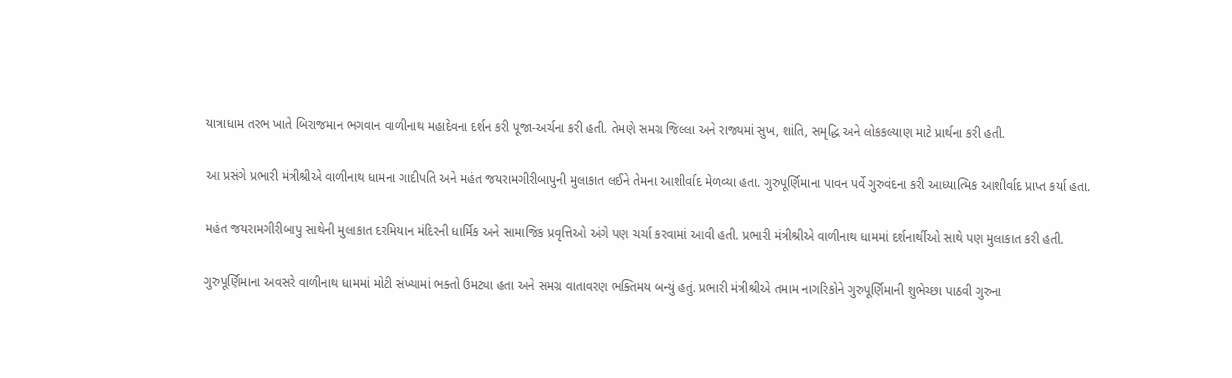યાત્રાધામ તરભ ખાતે બિરાજમાન ભગવાન વાળીનાથ મહાદેવના દર્શન કરી પૂજા-અર્ચના કરી હતી. તેમણે સમગ્ર જિલ્લા અને રાજ્યમાં સુખ, શાંતિ, સમૃદ્ધિ અને લોકકલ્યાણ માટે પ્રાર્થના કરી હતી.

આ પ્રસંગે પ્રભારી મંત્રીશ્રીએ વાળીનાથ ધામના ગાદીપતિ અને મહંત જયરામગીરીબાપુની મુલાકાત લઈને તેમના આશીર્વાદ મેળવ્યા હતા. ગુરુપૂર્ણિમાના પાવન પર્વે ગુરુવંદના કરી આધ્યાત્મિક આશીર્વાદ પ્રાપ્ત કર્યા હતા.

મહંત જયરામગીરીબાપુ સાથેની મુલાકાત દરમિયાન મંદિરની ધાર્મિક અને સામાજિક પ્રવૃત્તિઓ અંગે પણ ચર્ચા કરવામાં આવી હતી. પ્રભારી મંત્રીશ્રીએ વાળીનાથ ધામમાં દર્શનાર્થીઓ સાથે પણ મુલાકાત કરી હતી.

ગુરુપૂર્ણિમાના અવસરે વાળીનાથ ધામમાં મોટી સંખ્યામાં ભક્તો ઉમટ્યા હતા અને સમગ્ર વાતાવરણ ભક્તિમય બન્યું હતું. પ્રભારી મંત્રીશ્રીએ તમામ નાગરિકોને ગુરુપૂર્ણિમાની શુભેચ્છા પાઠવી ગુરુના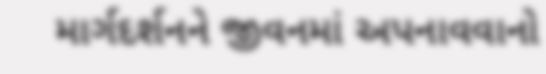માર્ગદર્શનને જીવનમાં અપનાવવાનો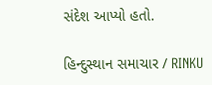સંદેશ આપ્યો હતો.

હિન્દુસ્થાન સમાચાર / RINKU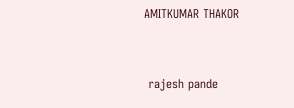AMITKUMAR THAKOR


 rajesh pande